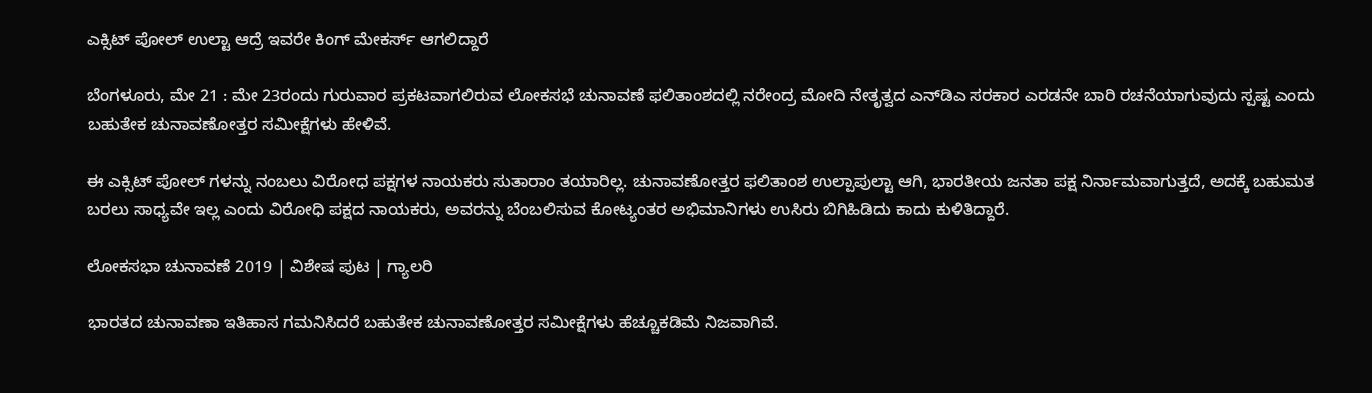ಎಕ್ಸಿಟ್ ಪೋಲ್ ಉಲ್ಟಾ ಆದ್ರೆ ಇವರೇ ಕಿಂಗ್ ಮೇಕರ್ಸ್ ಆಗಲಿದ್ದಾರೆ

ಬೆಂಗಳೂರು, ಮೇ 21 : ಮೇ 23ರಂದು ಗುರುವಾರ ಪ್ರಕಟವಾಗಲಿರುವ ಲೋಕಸಭೆ ಚುನಾವಣೆ ಫಲಿತಾಂಶದಲ್ಲಿ ನರೇಂದ್ರ ಮೋದಿ ನೇತೃತ್ವದ ಎನ್‌ಡಿಎ ಸರಕಾರ ಎರಡನೇ ಬಾರಿ ರಚನೆಯಾಗುವುದು ಸ್ಪಷ್ಟ ಎಂದು ಬಹುತೇಕ ಚುನಾವಣೋತ್ತರ ಸಮೀಕ್ಷೆಗಳು ಹೇಳಿವೆ.

ಈ ಎಕ್ಸಿಟ್ ಪೋಲ್ ಗಳನ್ನು ನಂಬಲು ವಿರೋಧ ಪಕ್ಷಗಳ ನಾಯಕರು ಸುತಾರಾಂ ತಯಾರಿಲ್ಲ. ಚುನಾವಣೋತ್ತರ ಫಲಿತಾಂಶ ಉಲ್ಪಾಪುಲ್ಟಾ ಆಗಿ, ಭಾರತೀಯ ಜನತಾ ಪಕ್ಷ ನಿರ್ನಾಮವಾಗುತ್ತದೆ, ಅದಕ್ಕೆ ಬಹುಮತ ಬರಲು ಸಾಧ್ಯವೇ ಇಲ್ಲ ಎಂದು ವಿರೋಧಿ ಪಕ್ಷದ ನಾಯಕರು, ಅವರನ್ನು ಬೆಂಬಲಿಸುವ ಕೋಟ್ಯಂತರ ಅಭಿಮಾನಿಗಳು ಉಸಿರು ಬಿಗಿಹಿಡಿದು ಕಾದು ಕುಳಿತಿದ್ದಾರೆ.

ಲೋಕಸಭಾ ಚುನಾವಣೆ 2019 | ವಿಶೇಷ ಪುಟ | ಗ್ಯಾಲರಿ

ಭಾರತದ ಚುನಾವಣಾ ಇತಿಹಾಸ ಗಮನಿಸಿದರೆ ಬಹುತೇಕ ಚುನಾವಣೋತ್ತರ ಸಮೀಕ್ಷೆಗಳು ಹೆಚ್ಚೂಕಡಿಮೆ ನಿಜವಾಗಿವೆ.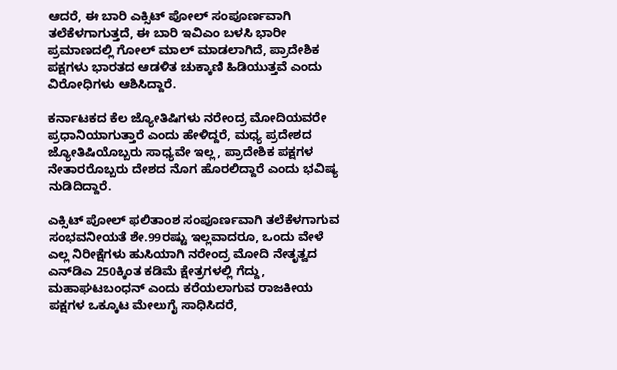ಆದರೆ, ಈ ಬಾರಿ ಎಕ್ಸಿಟ್ ಪೋಲ್ ಸಂಪೂರ್ಣವಾಗಿ ತಲೆಕೆಳಗಾಗುತ್ತದೆ, ಈ ಬಾರಿ ಇವಿಎಂ ಬಳಸಿ ಭಾರೀ ಪ್ರಮಾಣದಲ್ಲಿ ಗೋಲ್ ಮಾಲ್ ಮಾಡಲಾಗಿದೆ, ಪ್ರಾದೇಶಿಕ ಪಕ್ಷಗಳು ಭಾರತದ ಆಡಳಿತ ಚುಕ್ಕಾಣಿ ಹಿಡಿಯುತ್ತವೆ ಎಂದು ವಿರೋಧಿಗಳು ಆಶಿಸಿದ್ದಾರೆ.

ಕರ್ನಾಟಕದ ಕೆಲ ಜ್ಯೋತಿಷಿಗಳು ನರೇಂದ್ರ ಮೋದಿಯವರೇ ಪ್ರಧಾನಿಯಾಗುತ್ತಾರೆ ಎಂದು ಹೇಳಿದ್ದರೆ, ಮಧ್ಯ ಪ್ರದೇಶದ ಜ್ಯೋತಿಷಿಯೊಬ್ಬರು ಸಾಧ್ಯವೇ ಇಲ್ಲ, ಪ್ರಾದೇಶಿಕ ಪಕ್ಷಗಳ ನೇತಾರರೊಬ್ಬರು ದೇಶದ ನೊಗ ಹೊರಲಿದ್ದಾರೆ ಎಂದು ಭವಿಷ್ಯ ನುಡಿದಿದ್ದಾರೆ.

ಎಕ್ಸಿಟ್ ಪೋಲ್ ಫಲಿತಾಂಶ ಸಂಪೂರ್ಣವಾಗಿ ತಲೆಕೆಳಗಾಗುವ ಸಂಭವನೀಯತೆ ಶೇ.99ರಷ್ಟು ಇಲ್ಲವಾದರೂ, ಒಂದು ವೇಳೆ ಎಲ್ಲ ನಿರೀಕ್ಷೆಗಳು ಹುಸಿಯಾಗಿ ನರೇಂದ್ರ ಮೋದಿ ನೇತೃತ್ವದ ಎನ್‌ಡಿಎ 250ಕ್ಕಿಂತ ಕಡಿಮೆ ಕ್ಷೇತ್ರಗಳಲ್ಲಿ ಗೆದ್ದು, ಮಹಾಘಟಬಂಧನ್ ಎಂದು ಕರೆಯಲಾಗುವ ರಾಜಕೀಯ ಪಕ್ಷಗಳ ಒಕ್ಕೂಟ ಮೇಲುಗೈ ಸಾಧಿಸಿದರೆ,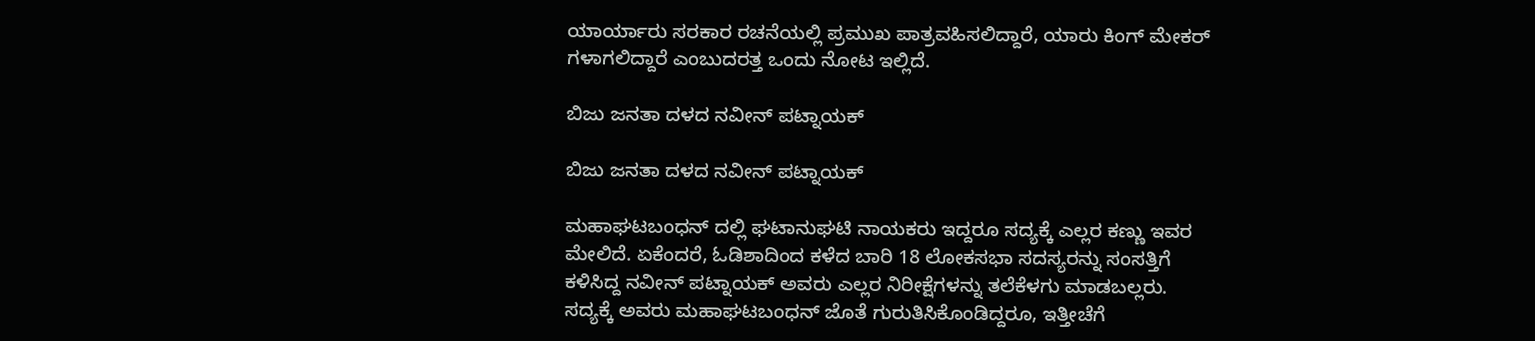ಯಾರ್ಯಾರು ಸರಕಾರ ರಚನೆಯಲ್ಲಿ ಪ್ರಮುಖ ಪಾತ್ರವಹಿಸಲಿದ್ದಾರೆ, ಯಾರು ಕಿಂಗ್ ಮೇಕರ್ ಗಳಾಗಲಿದ್ದಾರೆ ಎಂಬುದರತ್ತ ಒಂದು ನೋಟ ಇಲ್ಲಿದೆ.

ಬಿಜು ಜನತಾ ದಳದ ನವೀನ್ ಪಟ್ನಾಯಕ್

ಬಿಜು ಜನತಾ ದಳದ ನವೀನ್ ಪಟ್ನಾಯಕ್

ಮಹಾಘಟಬಂಧನ್ ದಲ್ಲಿ ಘಟಾನುಘಟಿ ನಾಯಕರು ಇದ್ದರೂ ಸದ್ಯಕ್ಕೆ ಎಲ್ಲರ ಕಣ್ಣು ಇವರ ಮೇಲಿದೆ. ಏಕೆಂದರೆ, ಓಡಿಶಾದಿಂದ ಕಳೆದ ಬಾರಿ 18 ಲೋಕಸಭಾ ಸದಸ್ಯರನ್ನು ಸಂಸತ್ತಿಗೆ ಕಳಿಸಿದ್ದ ನವೀನ್ ಪಟ್ನಾಯಕ್ ಅವರು ಎಲ್ಲರ ನಿರೀಕ್ಷೆಗಳನ್ನು ತಲೆಕೆಳಗು ಮಾಡಬಲ್ಲರು. ಸದ್ಯಕ್ಕೆ ಅವರು ಮಹಾಘಟಬಂಧನ್ ಜೊತೆ ಗುರುತಿಸಿಕೊಂಡಿದ್ದರೂ, ಇತ್ತೀಚೆಗೆ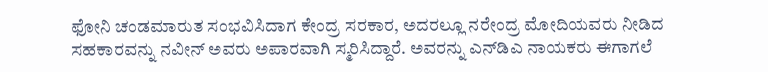ಫೋನಿ ಚಂಡಮಾರುತ ಸಂಭವಿಸಿದಾಗ ಕೇಂದ್ರ ಸರಕಾರ, ಅದರಲ್ಲೂ ನರೇಂದ್ರ ಮೋದಿಯವರು ನೀಡಿದ ಸಹಕಾರವನ್ನು ನವೀನ್ ಅವರು ಅಪಾರವಾಗಿ ಸ್ಮರಿಸಿದ್ದಾರೆ. ಅವರನ್ನು ಎನ್‌ಡಿಎ ನಾಯಕರು ಈಗಾಗಲೆ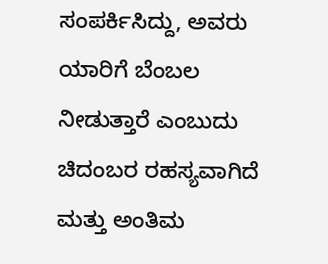ಸಂಪರ್ಕಿಸಿದ್ದು, ಅವರು ಯಾರಿಗೆ ಬೆಂಬಲ ನೀಡುತ್ತಾರೆ ಎಂಬುದು ಚಿದಂಬರ ರಹಸ್ಯವಾಗಿದೆ ಮತ್ತು ಅಂತಿಮ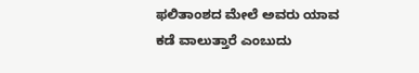ಫಲಿತಾಂಶದ ಮೇಲೆ ಅವರು ಯಾವ ಕಡೆ ವಾಲುತ್ತಾರೆ ಎಂಬುದು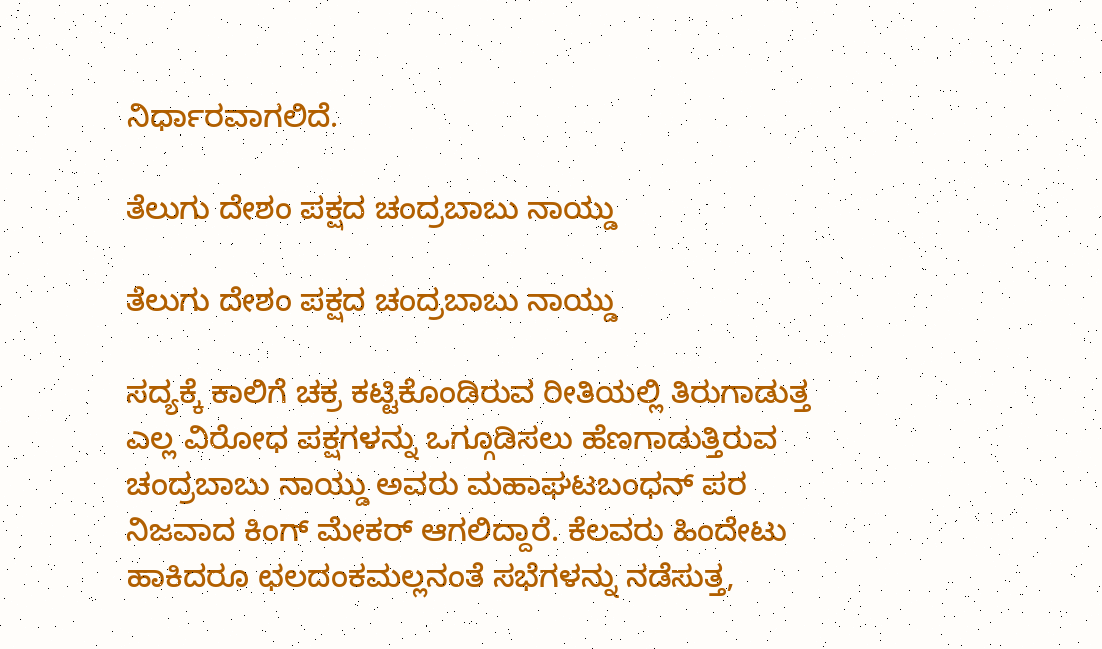ನಿರ್ಧಾರವಾಗಲಿದೆ.

ತೆಲುಗು ದೇಶಂ ಪಕ್ಷದ ಚಂದ್ರಬಾಬು ನಾಯ್ಡು

ತೆಲುಗು ದೇಶಂ ಪಕ್ಷದ ಚಂದ್ರಬಾಬು ನಾಯ್ಡು

ಸದ್ಯಕ್ಕೆ ಕಾಲಿಗೆ ಚಕ್ರ ಕಟ್ಟಿಕೊಂಡಿರುವ ರೀತಿಯಲ್ಲಿ ತಿರುಗಾಡುತ್ತ ಎಲ್ಲ ವಿರೋಧ ಪಕ್ಷಗಳನ್ನು ಒಗ್ಗೂಡಿಸಲು ಹೆಣಗಾಡುತ್ತಿರುವ ಚಂದ್ರಬಾಬು ನಾಯ್ಡು ಅವರು ಮಹಾಘಟಬಂಧನ್ ಪರ ನಿಜವಾದ ಕಿಂಗ್ ಮೇಕರ್ ಆಗಲಿದ್ದಾರೆ. ಕೆಲವರು ಹಿಂದೇಟು ಹಾಕಿದರೂ ಛಲದಂಕಮಲ್ಲನಂತೆ ಸಭೆಗಳನ್ನು ನಡೆಸುತ್ತ,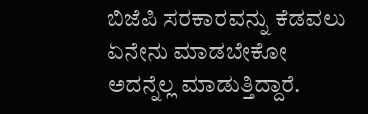ಬಿಜೆಪಿ ಸರಕಾರವನ್ನು ಕೆಡವಲು ಏನೇನು ಮಾಡಬೇಕೋ ಅದನ್ನೆಲ್ಲ ಮಾಡುತ್ತಿದ್ದಾರೆ.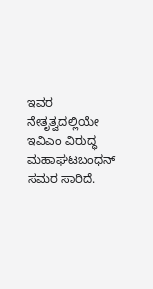ಇವರ ನೇತೃತ್ವದಲ್ಲಿಯೇ ಇವಿಎಂ ವಿರುದ್ಧ ಮಹಾಘಟಬಂಧನ್ ಸಮರ ಸಾರಿದೆ.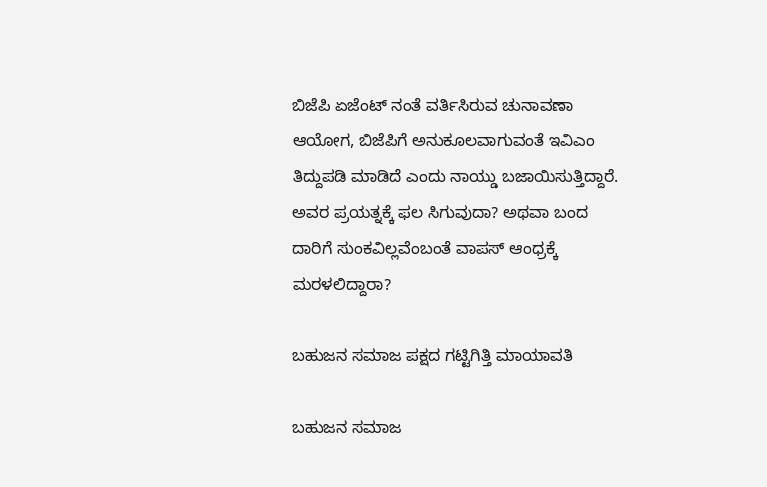ಬಿಜೆಪಿ ಏಜೆಂಟ್ ನಂತೆ ವರ್ತಿಸಿರುವ ಚುನಾವಣಾ ಆಯೋಗ, ಬಿಜೆಪಿಗೆ ಅನುಕೂಲವಾಗುವಂತೆ ಇವಿಎಂ ತಿದ್ದುಪಡಿ ಮಾಡಿದೆ ಎಂದು ನಾಯ್ಡು ಬಜಾಯಿಸುತ್ತಿದ್ದಾರೆ. ಅವರ ಪ್ರಯತ್ನಕ್ಕೆ ಫಲ ಸಿಗುವುದಾ? ಅಥವಾ ಬಂದ ದಾರಿಗೆ ಸುಂಕವಿಲ್ಲವೆಂಬಂತೆ ವಾಪಸ್ ಆಂಧ್ರಕ್ಕೆ ಮರಳಲಿದ್ದಾರಾ?

ಬಹುಜನ ಸಮಾಜ ಪಕ್ಷದ ಗಟ್ಟಿಗಿತ್ತಿ ಮಾಯಾವತಿ

ಬಹುಜನ ಸಮಾಜ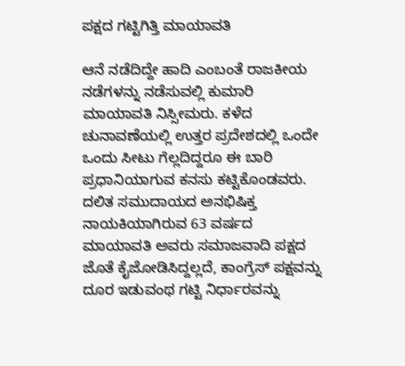ಪಕ್ಷದ ಗಟ್ಟಿಗಿತ್ತಿ ಮಾಯಾವತಿ

ಆನೆ ನಡೆದಿದ್ದೇ ಹಾದಿ ಎಂಬಂತೆ ರಾಜಕೀಯ ನಡೆಗಳನ್ನು ನಡೆಸುವಲ್ಲಿ ಕುಮಾರಿ ಮಾಯಾವತಿ ನಿಸ್ಸೀಮರು. ಕಳೆದ ಚುನಾವಣೆಯಲ್ಲಿ ಉತ್ತರ ಪ್ರದೇಶದಲ್ಲಿ ಒಂದೇ ಒಂದು ಸೀಟು ಗೆಲ್ಲದಿದ್ದರೂ ಈ ಬಾರಿ ಪ್ರಧಾನಿಯಾಗುವ ಕನಸು ಕಟ್ಟಿಕೊಂಡವರು. ದಲಿತ ಸಮುದಾಯದ ಅನಭಿಷಿಕ್ತ ನಾಯಕಿಯಾಗಿರುವ 63 ವರ್ಷದ ಮಾಯಾವತಿ ಅವರು ಸಮಾಜವಾದಿ ಪಕ್ಷದ ಜೊತೆ ಕೈಜೋಡಿಸಿದ್ದಲ್ಲದೆ, ಕಾಂಗ್ರೆಸ್ ಪಕ್ಷವನ್ನು ದೂರ ಇಡುವಂಥ ಗಟ್ಟಿ ನಿರ್ಧಾರವನ್ನು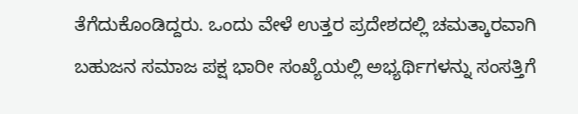ತೆಗೆದುಕೊಂಡಿದ್ದರು. ಒಂದು ವೇಳೆ ಉತ್ತರ ಪ್ರದೇಶದಲ್ಲಿ ಚಮತ್ಕಾರವಾಗಿ ಬಹುಜನ ಸಮಾಜ ಪಕ್ಷ ಭಾರೀ ಸಂಖ್ಯೆಯಲ್ಲಿ ಅಭ್ಯರ್ಥಿಗಳನ್ನು ಸಂಸತ್ತಿಗೆ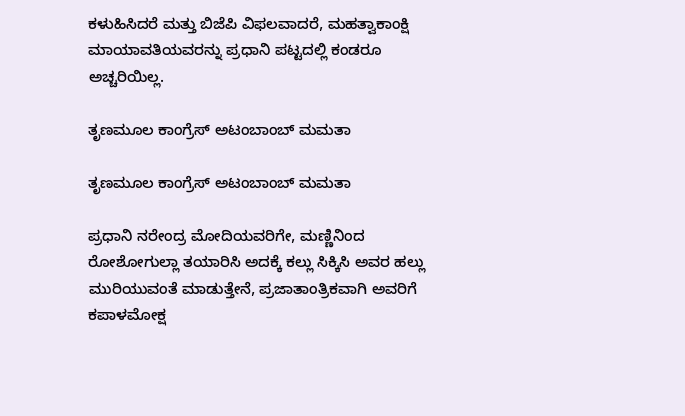ಕಳುಹಿಸಿದರೆ ಮತ್ತು ಬಿಜೆಪಿ ವಿಫಲವಾದರೆ, ಮಹತ್ವಾಕಾಂಕ್ಷಿ ಮಾಯಾವತಿಯವರನ್ನು ಪ್ರಧಾನಿ ಪಟ್ಟದಲ್ಲಿ ಕಂಡರೂ ಅಚ್ಚರಿಯಿಲ್ಲ.

ತೃಣಮೂಲ ಕಾಂಗ್ರೆಸ್ ಅಟಂಬಾಂಬ್ ಮಮತಾ

ತೃಣಮೂಲ ಕಾಂಗ್ರೆಸ್ ಅಟಂಬಾಂಬ್ ಮಮತಾ

ಪ್ರಧಾನಿ ನರೇಂದ್ರ ಮೋದಿಯವರಿಗೇ, ಮಣ್ಣಿನಿಂದ ರೋಶೋಗುಲ್ಲಾ ತಯಾರಿಸಿ ಅದಕ್ಕೆ ಕಲ್ಲು ಸಿಕ್ಕಿಸಿ ಅವರ ಹಲ್ಲು ಮುರಿಯುವಂತೆ ಮಾಡುತ್ತೇನೆ, ಪ್ರಜಾತಾಂತ್ರಿಕವಾಗಿ ಅವರಿಗೆ ಕಪಾಳಮೋಕ್ಷ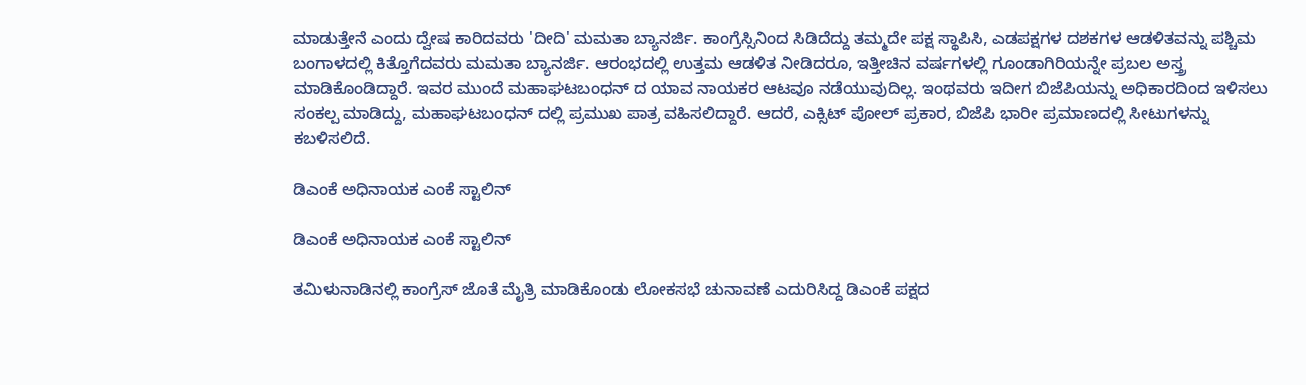ಮಾಡುತ್ತೇನೆ ಎಂದು ದ್ವೇಷ ಕಾರಿದವರು 'ದೀದಿ' ಮಮತಾ ಬ್ಯಾನರ್ಜಿ. ಕಾಂಗ್ರೆಸ್ಸಿನಿಂದ ಸಿಡಿದೆದ್ದು ತಮ್ಮದೇ ಪಕ್ಷ ಸ್ಥಾಪಿಸಿ, ಎಡಪಕ್ಷಗಳ ದಶಕಗಳ ಆಡಳಿತವನ್ನು ಪಶ್ಚಿಮ ಬಂಗಾಳದಲ್ಲಿ ಕಿತ್ತೊಗೆದವರು ಮಮತಾ ಬ್ಯಾನರ್ಜಿ. ಆರಂಭದಲ್ಲಿ ಉತ್ತಮ ಆಡಳಿತ ನೀಡಿದರೂ, ಇತ್ತೀಚಿನ ವರ್ಷಗಳಲ್ಲಿ ಗೂಂಡಾಗಿರಿಯನ್ನೇ ಪ್ರಬಲ ಅಸ್ತ್ರ ಮಾಡಿಕೊಂಡಿದ್ದಾರೆ. ಇವರ ಮುಂದೆ ಮಹಾಘಟಬಂಧನ್ ದ ಯಾವ ನಾಯಕರ ಆಟವೂ ನಡೆಯುವುದಿಲ್ಲ. ಇಂಥವರು ಇದೀಗ ಬಿಜೆಪಿಯನ್ನು ಅಧಿಕಾರದಿಂದ ಇಳಿಸಲು ಸಂಕಲ್ಪ ಮಾಡಿದ್ದು, ಮಹಾಘಟಬಂಧನ್ ದಲ್ಲಿ ಪ್ರಮುಖ ಪಾತ್ರ ವಹಿಸಲಿದ್ದಾರೆ. ಆದರೆ, ಎಕ್ಸಿಟ್ ಪೋಲ್ ಪ್ರಕಾರ, ಬಿಜೆಪಿ ಭಾರೀ ಪ್ರಮಾಣದಲ್ಲಿ ಸೀಟುಗಳನ್ನು ಕಬಳಿಸಲಿದೆ.

ಡಿಎಂಕೆ ಅಧಿನಾಯಕ ಎಂಕೆ ಸ್ಟಾಲಿನ್

ಡಿಎಂಕೆ ಅಧಿನಾಯಕ ಎಂಕೆ ಸ್ಟಾಲಿನ್

ತಮಿಳುನಾಡಿನಲ್ಲಿ ಕಾಂಗ್ರೆಸ್ ಜೊತೆ ಮೈತ್ರಿ ಮಾಡಿಕೊಂಡು ಲೋಕಸಭೆ ಚುನಾವಣೆ ಎದುರಿಸಿದ್ದ ಡಿಎಂಕೆ ಪಕ್ಷದ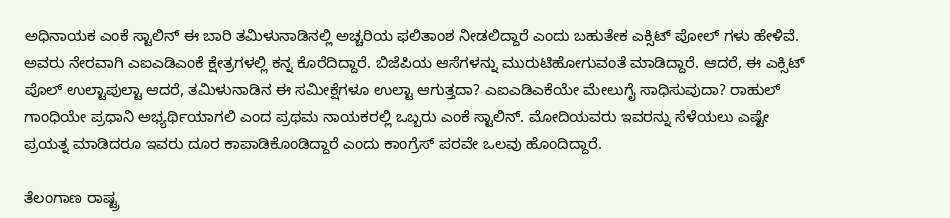ಅಧಿನಾಯಕ ಎಂಕೆ ಸ್ಟಾಲಿನ್ ಈ ಬಾರಿ ತಮಿಳುನಾಡಿನಲ್ಲಿ ಅಚ್ಚರಿಯ ಫಲಿತಾಂಶ ನೀಡಲಿದ್ದಾರೆ ಎಂದು ಬಹುತೇಕ ಎಕ್ಸಿಟ್ ಪೋಲ್ ಗಳು ಹೇಳಿವೆ. ಅವರು ನೇರವಾಗಿ ಎಐಎಡಿಎಂಕೆ ಕ್ಷೇತ್ರಗಳಲ್ಲಿ ಕನ್ನ ಕೊರೆದಿದ್ದಾರೆ. ಬಿಜೆಪಿಯ ಆಸೆಗಳನ್ನು ಮುರುಟಿಹೋಗುವಂತೆ ಮಾಡಿದ್ದಾರೆ. ಆದರೆ, ಈ ಎಕ್ಸಿಟ್ ಪೊಲ್ ಉಲ್ಟಾಪುಲ್ಟಾ ಆದರೆ, ತಮಿಳುನಾಡಿನ ಈ ಸಮೀಕ್ಷೆಗಳೂ ಉಲ್ಟಾ ಆಗುತ್ತದಾ? ಎಐಎಡಿಎಕೆಯೇ ಮೇಲುಗೈ ಸಾಧಿಸುವುದಾ? ರಾಹುಲ್ ಗಾಂಧಿಯೇ ಪ್ರಧಾನಿ ಅಭ್ಯರ್ಥಿಯಾಗಲಿ ಎಂದ ಪ್ರಥಮ ನಾಯಕರಲ್ಲಿ ಒಬ್ಬರು ಎಂಕೆ ಸ್ಟಾಲಿನ್. ಮೋದಿಯವರು ಇವರನ್ನು ಸೆಳೆಯಲು ಎಷ್ಟೇ ಪ್ರಯತ್ನ ಮಾಡಿದರೂ ಇವರು ದೂರ ಕಾಪಾಡಿಕೊಂಡಿದ್ದಾರೆ ಎಂದು ಕಾಂಗ್ರೆಸ್ ಪರವೇ ಒಲವು ಹೊಂದಿದ್ದಾರೆ.

ತೆಲಂಗಾಣ ರಾಷ್ಟ್ರ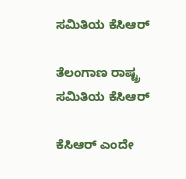ಸಮಿತಿಯ ಕೆಸಿಆರ್

ತೆಲಂಗಾಣ ರಾಷ್ಟ್ರ ಸಮಿತಿಯ ಕೆಸಿಆರ್

ಕೆಸಿಆರ್ ಎಂದೇ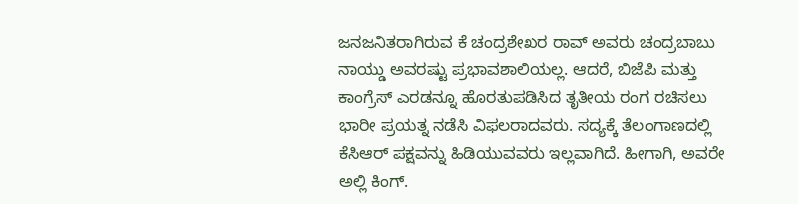ಜನಜನಿತರಾಗಿರುವ ಕೆ ಚಂದ್ರಶೇಖರ ರಾವ್ ಅವರು ಚಂದ್ರಬಾಬು ನಾಯ್ಡು ಅವರಷ್ಟು ಪ್ರಭಾವಶಾಲಿಯಲ್ಲ. ಆದರೆ, ಬಿಜೆಪಿ ಮತ್ತು ಕಾಂಗ್ರೆಸ್ ಎರಡನ್ನೂ ಹೊರತುಪಡಿಸಿದ ತೃತೀಯ ರಂಗ ರಚಿಸಲು ಭಾರೀ ಪ್ರಯತ್ನ ನಡೆಸಿ ವಿಫಲರಾದವರು. ಸದ್ಯಕ್ಕೆ ತೆಲಂಗಾಣದಲ್ಲಿ ಕೆಸಿಆರ್ ಪಕ್ಷವನ್ನು ಹಿಡಿಯುವವರು ಇಲ್ಲವಾಗಿದೆ. ಹೀಗಾಗಿ, ಅವರೇ ಅಲ್ಲಿ ಕಿಂಗ್.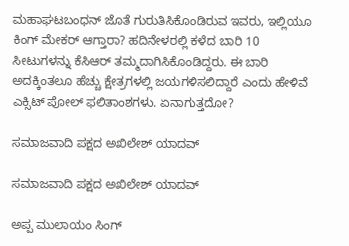ಮಹಾಘಟಬಂಧನ್ ಜೊತೆ ಗುರುತಿಸಿಕೊಂಡಿರುವ ಇವರು, ಇಲ್ಲಿಯೂ ಕಿಂಗ್ ಮೇಕರ್ ಆಗ್ತಾರಾ? ಹದಿನೇಳರಲ್ಲಿ ಕಳೆದ ಬಾರಿ 10 ಸೀಟುಗಳನ್ನು ಕೆಸಿಆರ್ ತಮ್ಮದಾಗಿಸಿಕೊಂಡಿದ್ದರು. ಈ ಬಾರಿ ಅದಕ್ಕಿಂತಲೂ ಹೆಚ್ಚು ಕ್ಷೇತ್ರಗಳಲ್ಲಿ ಜಯಗಳಿಸಲಿದ್ದಾರೆ ಎಂದು ಹೇಳಿವೆ ಎಕ್ಸಿಟ್ ಪೋಲ್ ಫಲಿತಾಂಶಗಳು. ಏನಾಗುತ್ತದೋ?

ಸಮಾಜವಾದಿ ಪಕ್ಷದ ಅಖಿಲೇಶ್ ಯಾದವ್

ಸಮಾಜವಾದಿ ಪಕ್ಷದ ಅಖಿಲೇಶ್ ಯಾದವ್

ಅಪ್ಪ ಮುಲಾಯಂ ಸಿಂಗ್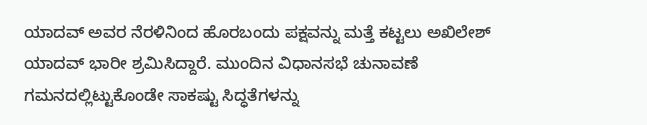ಯಾದವ್ ಅವರ ನೆರಳಿನಿಂದ ಹೊರಬಂದು ಪಕ್ಷವನ್ನು ಮತ್ತೆ ಕಟ್ಟಲು ಅಖಿಲೇಶ್ ಯಾದವ್ ಭಾರೀ ಶ್ರಮಿಸಿದ್ದಾರೆ. ಮುಂದಿನ ವಿಧಾನಸಭೆ ಚುನಾವಣೆ ಗಮನದಲ್ಲಿಟ್ಟುಕೊಂಡೇ ಸಾಕಷ್ಟು ಸಿದ್ಧತೆಗಳನ್ನು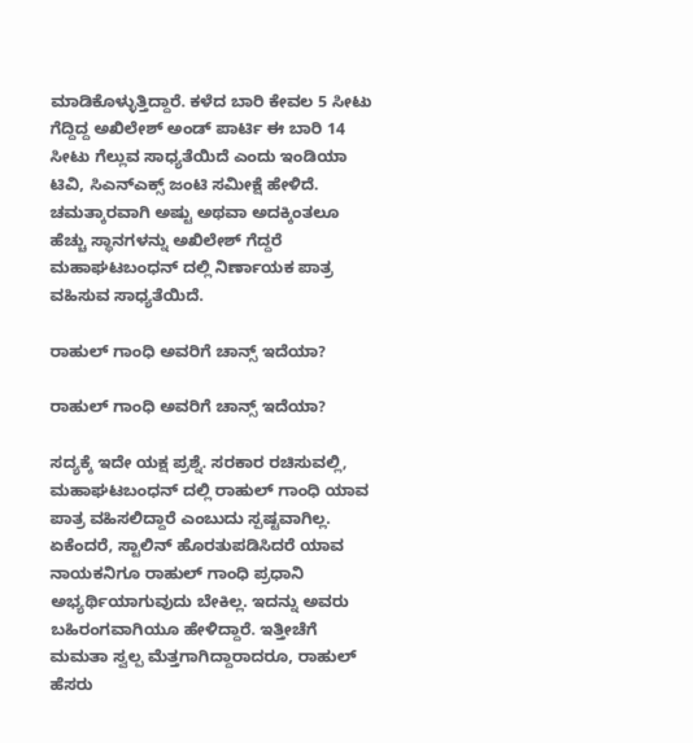ಮಾಡಿಕೊಳ್ಳುತ್ತಿದ್ದಾರೆ. ಕಳೆದ ಬಾರಿ ಕೇವಲ 5 ಸೀಟು ಗೆದ್ದಿದ್ದ ಅಖಿಲೇಶ್ ಅಂಡ್ ಪಾರ್ಟಿ ಈ ಬಾರಿ 14 ಸೀಟು ಗೆಲ್ಲುವ ಸಾಧ್ಯತೆಯಿದೆ ಎಂದು ಇಂಡಿಯಾ ಟಿವಿ, ಸಿಎನ್ಎಕ್ಸ್ ಜಂಟಿ ಸಮೀಕ್ಷೆ ಹೇಳಿದೆ. ಚಮತ್ಕಾರವಾಗಿ ಅಷ್ಟು ಅಥವಾ ಅದಕ್ಕಿಂತಲೂ ಹೆಚ್ಚು ಸ್ಥಾನಗಳನ್ನು ಅಖಿಲೇಶ್ ಗೆದ್ದರೆ ಮಹಾಘಟಬಂಧನ್ ದಲ್ಲಿ ನಿರ್ಣಾಯಕ ಪಾತ್ರ ವಹಿಸುವ ಸಾಧ್ಯತೆಯಿದೆ.

ರಾಹುಲ್ ಗಾಂಧಿ ಅವರಿಗೆ ಚಾನ್ಸ್ ಇದೆಯಾ?

ರಾಹುಲ್ ಗಾಂಧಿ ಅವರಿಗೆ ಚಾನ್ಸ್ ಇದೆಯಾ?

ಸದ್ಯಕ್ಕೆ ಇದೇ ಯಕ್ಷ ಪ್ರಶ್ನೆ. ಸರಕಾರ ರಚಿಸುವಲ್ಲಿ, ಮಹಾಘಟಬಂಧನ್ ದಲ್ಲಿ ರಾಹುಲ್ ಗಾಂಧಿ ಯಾವ ಪಾತ್ರ ವಹಿಸಲಿದ್ದಾರೆ ಎಂಬುದು ಸ್ಪಷ್ಟವಾಗಿಲ್ಲ. ಏಕೆಂದರೆ, ಸ್ಟಾಲಿನ್ ಹೊರತುಪಡಿಸಿದರೆ ಯಾವ ನಾಯಕನಿಗೂ ರಾಹುಲ್ ಗಾಂಧಿ ಪ್ರಧಾನಿ ಅಭ್ಯರ್ಥಿಯಾಗುವುದು ಬೇಕಿಲ್ಲ. ಇದನ್ನು ಅವರು ಬಹಿರಂಗವಾಗಿಯೂ ಹೇಳಿದ್ದಾರೆ. ಇತ್ತೀಚೆಗೆ ಮಮತಾ ಸ್ವಲ್ಪ ಮೆತ್ತಗಾಗಿದ್ದಾರಾದರೂ, ರಾಹುಲ್ ಹೆಸರು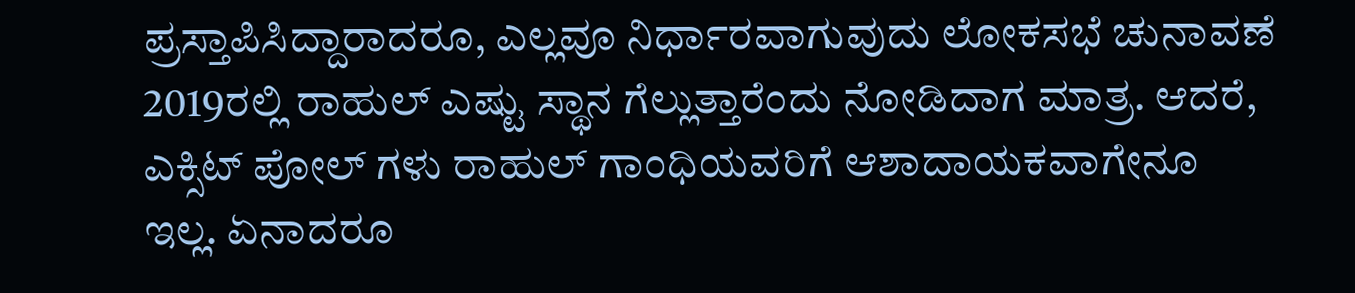ಪ್ರಸ್ತಾಪಿಸಿದ್ದಾರಾದರೂ, ಎಲ್ಲವೂ ನಿರ್ಧಾರವಾಗುವುದು ಲೋಕಸಭೆ ಚುನಾವಣೆ 2019ರಲ್ಲಿ ರಾಹುಲ್ ಎಷ್ಟು ಸ್ಥಾನ ಗೆಲ್ಲುತ್ತಾರೆಂದು ನೋಡಿದಾಗ ಮಾತ್ರ. ಆದರೆ, ಎಕ್ಸಿಟ್ ಪೋಲ್ ಗಳು ರಾಹುಲ್ ಗಾಂಧಿಯವರಿಗೆ ಆಶಾದಾಯಕವಾಗೇನೂ ಇಲ್ಲ. ಏನಾದರೂ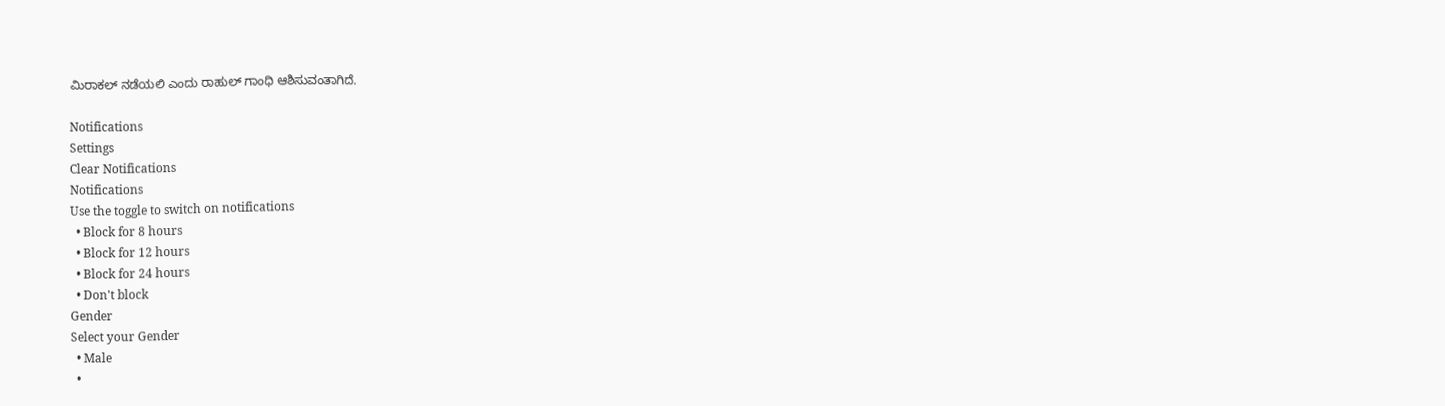ಮಿರಾಕಲ್ ನಡೆಯಲಿ ಎಂದು ರಾಹುಲ್ ಗಾಂಧಿ ಆಶಿಸುವಂತಾಗಿದೆ.

Notifications
Settings
Clear Notifications
Notifications
Use the toggle to switch on notifications
  • Block for 8 hours
  • Block for 12 hours
  • Block for 24 hours
  • Don't block
Gender
Select your Gender
  • Male
  •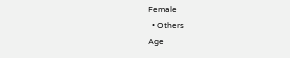Female
  • Others
Age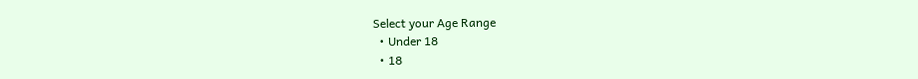Select your Age Range
  • Under 18
  • 18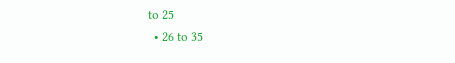to 25
  • 26 to 35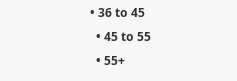• 36 to 45
  • 45 to 55
  • 55+